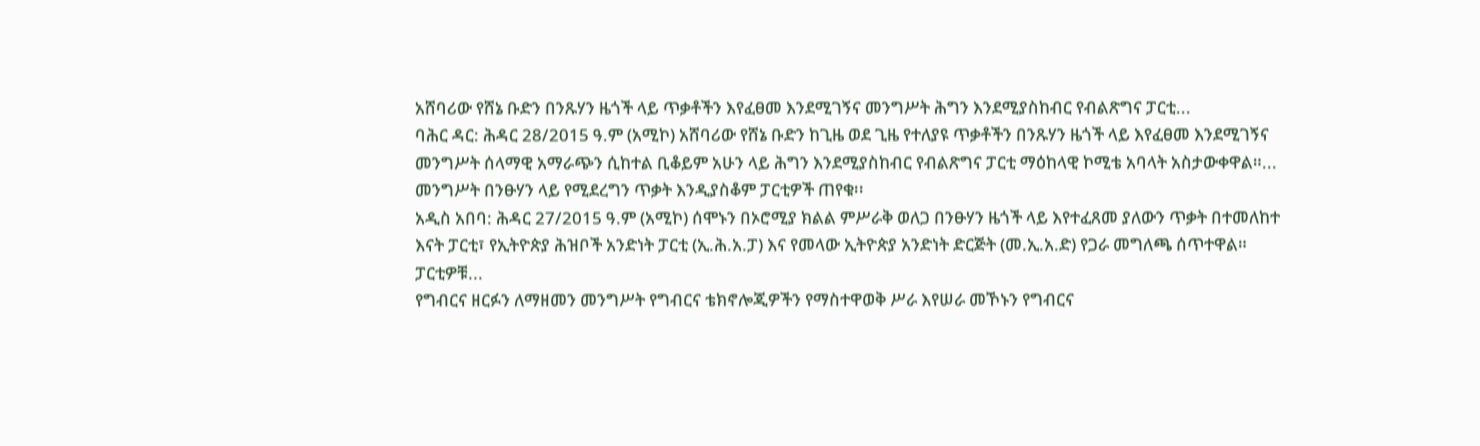አሸባሪው የሸኔ ቡድን በንጹሃን ዜጎች ላይ ጥቃቶችን እየፈፀመ እንደሚገኝና መንግሥት ሕግን እንደሚያስከብር የብልጽግና ፓርቲ...
ባሕር ዳር: ሕዳር 28/2015 ዓ.ም (አሚኮ) አሸባሪው የሸኔ ቡድን ከጊዜ ወደ ጊዜ የተለያዩ ጥቃቶችን በንጹሃን ዜጎች ላይ እየፈፀመ እንደሚገኝና መንግሥት ሰላማዊ አማራጭን ሲከተል ቢቆይም አሁን ላይ ሕግን እንደሚያስከብር የብልጽግና ፓርቲ ማዕከላዊ ኮሚቴ አባላት አስታውቀዋል።...
መንግሥት በንፁሃን ላይ የሚደረግን ጥቃት እንዲያስቆም ፓርቲዎች ጠየቁ፡፡
አዲስ አበባ: ሕዳር 27/2015 ዓ.ም (አሚኮ) ሰሞኑን በኦሮሚያ ክልል ምሥራቅ ወለጋ በንፁሃን ዜጎች ላይ እየተፈጸመ ያለውን ጥቃት በተመለከተ እናት ፓርቲ፣ የኢትዮጵያ ሕዝቦች አንድነት ፓርቲ (ኢ.ሕ.አ.ፓ) እና የመላው ኢትዮጵያ አንድነት ድርጅት (መ.ኢ.አ.ድ) የጋራ መግለጫ ሰጥተዋል።
ፓርቲዎቹ...
የግብርና ዘርፉን ለማዘመን መንግሥት የግብርና ቴክኖሎጂዎችን የማስተዋወቅ ሥራ እየሠራ መኾኑን የግብርና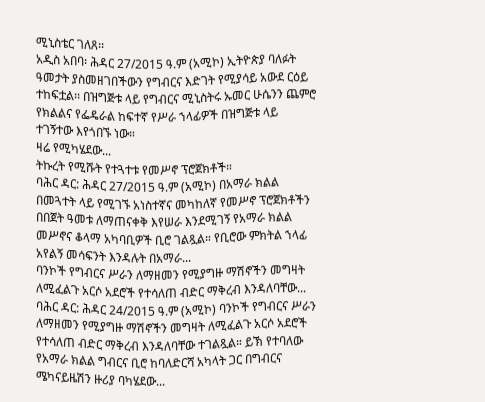ሚኒስቴር ገለጸ፡፡
አዲስ አበባ፡ ሕዳር 27/2015 ዓ.ም (አሚኮ) ኢትዮጵያ ባለፉት ዓመታት ያስመዘገበችውን የግብርና እድገት የሚያሳይ አውደ ርዕይ ተከፍቷል፡፡ በዝግጅቱ ላይ የግብርና ሚኒስትሩ ኡመር ሁሴንን ጨምሮ የክልልና የፌዴራል ከፍተኛ የሥራ ኀላፊዎች በዝግጅቱ ላይ ተገኝተው እየጎበኙ ነው።
ዛሬ የሚካሄደው...
ትኩረት የሚሹት የተጓተቱ የመሥኖ ፕሮጀክቶች።
ባሕር ዳር: ሕዳር 27/2015 ዓ.ም (አሚኮ) በአማራ ክልል በመጓተት ላይ የሚገኙ አነስተኛና መካከለኛ የመሥኖ ፕሮጀክቶችን በበጀት ዓመቱ ለማጠናቀቅ እየሠራ እንደሚገኝ የአማራ ክልል መሥኖና ቆላማ አካባቢዎች ቢሮ ገልጿል። የቢሮው ምክትል ኀላፊ አየልኝ መሳፍንት እንዳሉት በአማራ...
ባንኮች የግብርና ሥራን ለማዘመን የሚያግዙ ማሽኖችን መግዛት ለሚፈልጉ አርሶ አደሮች የተሳለጠ ብድር ማቅረብ እንዳለባቸው...
ባሕር ዳር: ሕዳር 24/2015 ዓ.ም (አሚኮ) ባንኮች የግብርና ሥራን ለማዘመን የሚያግዙ ማሽኖችን መግዛት ለሚፈልጉ አርሶ አደሮች የተሳለጠ ብድር ማቅረብ እንዳለባቸው ተገልጿል። ይኽ የተባለው የአማራ ክልል ግብርና ቢሮ ከባለድርሻ አካላት ጋር በግብርና ሜካናይዜሽን ዙሪያ ባካሄደው...